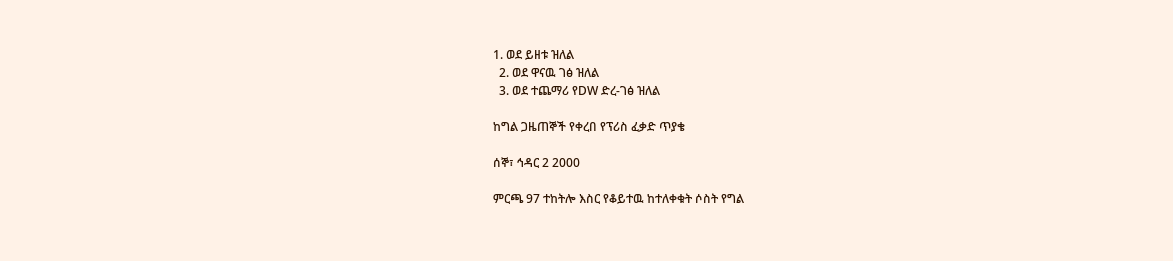1. ወደ ይዘቱ ዝለል
  2. ወደ ዋናዉ ገፅ ዝለል
  3. ወደ ተጨማሪ የDW ድረ-ገፅ ዝለል

ከግል ጋዜጠኞች የቀረበ የፕሪስ ፈቃድ ጥያቄ

ሰኞ፣ ኅዳር 2 2000

ምርጫ 97 ተከትሎ እስር የቆይተዉ ከተለቀቁት ሶስት የግል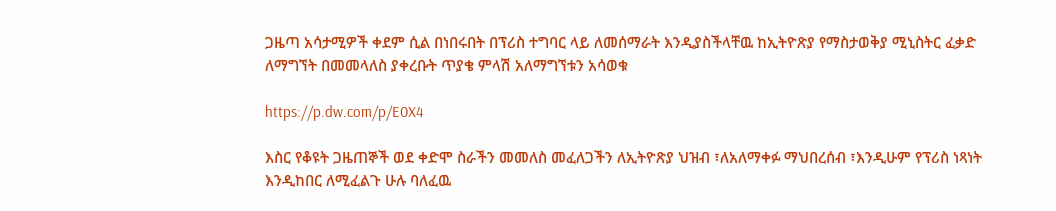ጋዜጣ አሳታሚዎች ቀደም ሲል በነበሩበት በፕሪስ ተግባር ላይ ለመሰማራት እንዲያስችላቸዉ ከኢትዮጽያ የማስታወቅያ ሚኒስትር ፈቃድ ለማግኘት በመመላለስ ያቀረቡት ጥያቄ ምላሽ አለማግኘቱን አሳወቁ

https://p.dw.com/p/E0X4

እስር የቆዩት ጋዜጠኞች ወደ ቀድሞ ስራችን መመለስ መፈለጋችን ለኢትዮጽያ ህዝብ ፣ለአለማቀፉ ማህበረሰብ ፣እንዲሁም የፕሪስ ነጻነት እንዲከበር ለሚፈልጉ ሁሉ ባለፈዉ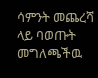ሳምንት መጨረሻ ላይ ባወጡት መግለጫችዉ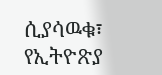ሲያሳዉቁ፣ የኢትዮጽያ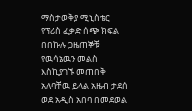ማስታወቅያ ሚኒስቴር የፕሪስ ፈቃድ ሰጭ ክፍል በበኩሉ ጋዜጠኞቹ የዉሳኔዉን መልስ እስኪያገኙ መጠበቅ አለባቸዉ ይላል አዜብ ታደሰ ወደ አዲስ አበባ በመደወል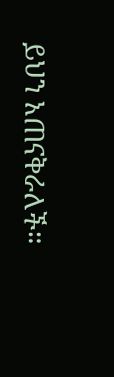ይህን አጠናቅራለች።